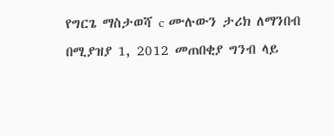የግርጌ ማስታወሻ c ሙሉውን ታሪክ ለማንበብ በሚያዝያ 1, 2012 መጠበቂያ ግንብ ላይ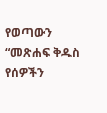የወጣውን “መጽሐፍ ቅዱስ የሰዎችን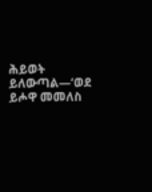ሕይወት ይለውጣል—‘ወደ ይሖዋ መመለስ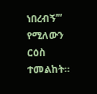ነበረብኝ’” የሚለውን ርዕስ ተመልከት።